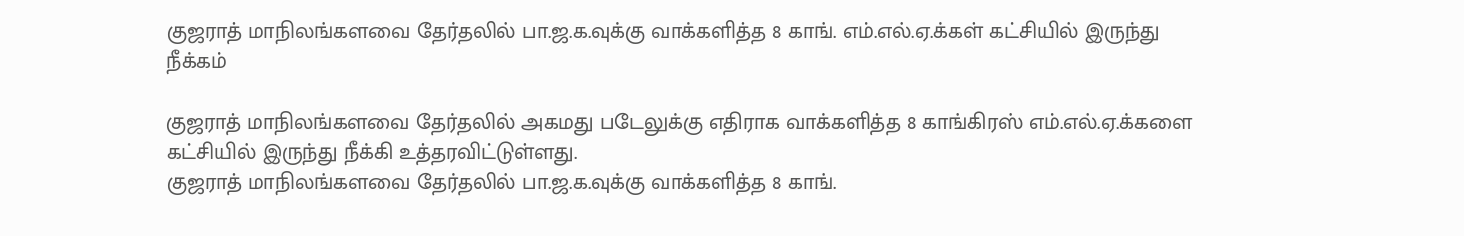குஜராத் மாநிலங்களவை தேர்தலில் பா.ஜ.க.வுக்கு வாக்களித்த 8 காங். எம்.எல்.ஏ.க்கள் கட்சியில் இருந்து நீக்கம்

குஜராத் மாநிலங்களவை தேர்தலில் அகமது படேலுக்கு எதிராக வாக்களித்த 8 காங்கிரஸ் எம்.எல்.ஏ.க்களை கட்சியில் இருந்து நீக்கி உத்தரவிட்டுள்ளது.
குஜராத் மாநிலங்களவை தேர்தலில் பா.ஜ.க.வுக்கு வாக்களித்த 8 காங்.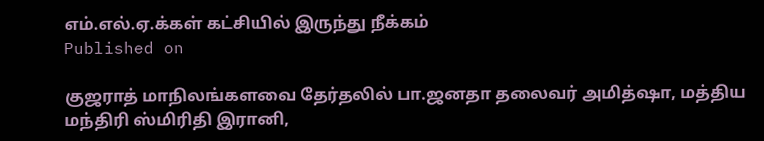எம்.எல்.ஏ.க்கள் கட்சியில் இருந்து நீக்கம்
Published on

குஜராத் மாநிலங்களவை தேர்தலில் பா.ஜனதா தலைவர் அமித்ஷா, மத்திய மந்திரி ஸ்மிரிதி இரானி,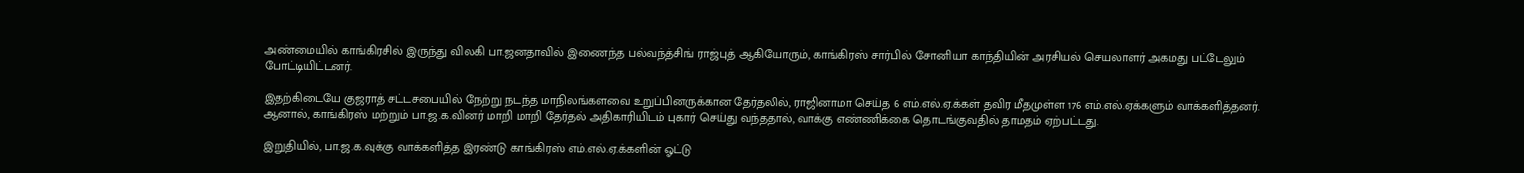அண்மையில் காங்கிரசில் இருந்து விலகி பா.ஜனதாவில் இணைந்த பல்வந்த்சிங் ராஜ்புத் ஆகியோரும், காங்கிரஸ் சார்பில் சோனியா காந்தியின் அரசியல் செயலாளர் அகமது பட்டேலும் போட்டியிட்டனர்.

இதற்கிடையே குஜராத் சட்டசபையில் நேற்று நடந்த மாநிலங்களவை உறுப்பினருக்கான தேர்தலில், ராஜினாமா செய்த 6 எம்.எல்.ஏ.க்கள் தவிர மீதமுள்ள 176 எம்.எல்.ஏக்களும் வாக்களித்தனர். ஆனால், காங்கிரஸ் மற்றும் பா.ஜ.க.வினர் மாறி மாறி தேர்தல் அதிகாரியிடம் புகார் செய்து வந்ததால், வாக்கு எண்ணிக்கை தொடங்குவதில் தாமதம் ஏற்பட்டது.

இறுதியில், பா.ஜ.க.வுக்கு வாக்களித்த இரண்டு காங்கிரஸ் எம்.எல்.ஏ.க்களின் ஓட்டு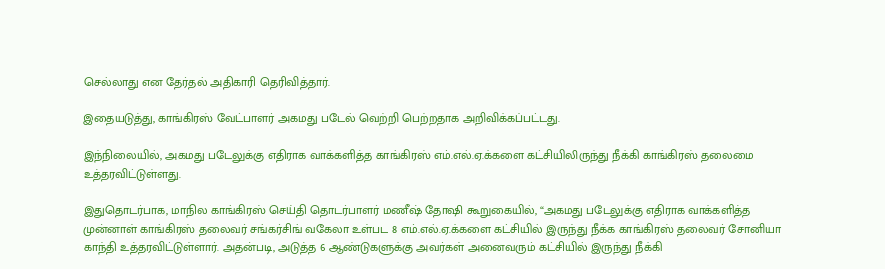செல்லாது என தேர்தல் அதிகாரி தெரிவித்தார்.

இதையடுத்து, காங்கிரஸ் வேட்பாளர் அகமது படேல் வெற்றி பெற்றதாக அறிவிக்கப்பட்டது.

இந்நிலையில், அகமது படேலுக்கு எதிராக வாக்களித்த காங்கிரஸ் எம்.எல்.ஏ.க்களை கட்சியிலிருந்து நீக்கி காங்கிரஸ் தலைமை உத்தரவிட்டுள்ளது.

இதுதொடர்பாக, மாநில காங்கிரஸ் செய்தி தொடர்பாளர் மணீஷ் தோஷி கூறுகையில், “அகமது படேலுக்கு எதிராக வாக்களித்த முன்னாள் காங்கிரஸ் தலைவர் சங்கர்சிங் வகேலா உள்பட 8 எம்.எல்.ஏ.க்களை கட்சியில் இருந்து நீக்க காங்கிரஸ் தலைவர் சோனியா காந்தி உத்தரவிட்டுள்ளார். அதன்படி, அடுத்த 6 ஆண்டுகளுக்கு அவர்கள் அனைவரும் கட்சியில் இருந்து நீக்கி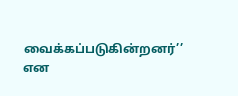வைக்கப்படுகின்றனர்’’ என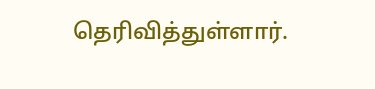தெரிவித்துள்ளார்.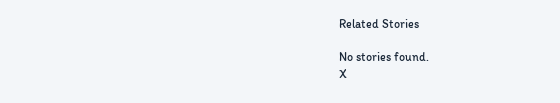Related Stories

No stories found.
X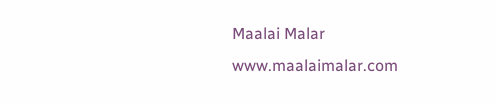Maalai Malar
www.maalaimalar.com